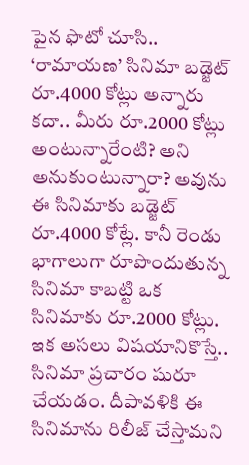పైన ఫొటో చూసి.. ‘రామాయణ’ సినిమా బడ్జెట్ రూ.4000 కోట్లు అన్నారు కదా.. మీరు రూ.2000 కోట్లు అంటున్నారేంటి? అని అనుకుంటున్నారా? అవును ఈ సినిమాకు బడ్జెట్ రూ.4000 కోట్లే. కానీ రెండు భాగాలుగా రూపొందుతున్న సినిమా కాబట్టి ఒక సినిమాకు రూ.2000 కోట్లు. ఇక అసలు విషయానికొస్తే.. సినిమా ప్రచారం షురూ చేయడం. దీపావళికి ఈ సినిమాను రిలీజ్ చేస్తామని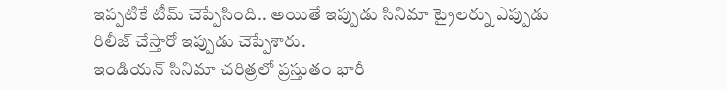ఇప్పటికే టీమ్ చెప్పేసింది.. అయితే ఇప్పుడు సినిమా ట్రైలర్ను ఎప్పుడు రిలీజ్ చేస్తారో ఇప్పుడు చెప్పేశారు.
ఇండియన్ సినిమా చరిత్రలో ప్రస్తుతం భారీ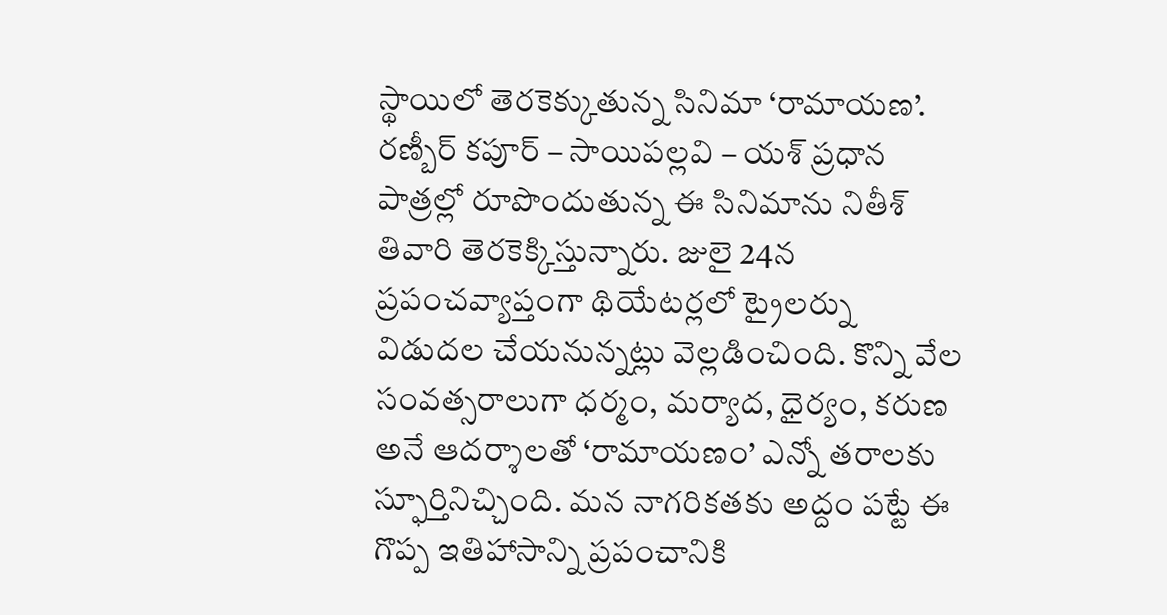స్థాయిలో తెరకెక్కుతున్న సినిమా ‘రామాయణ’. రణ్బీర్ కపూర్ – సాయిపల్లవి – యశ్ ప్రధాన పాత్రల్లో రూపొందుతున్న ఈ సినిమాను నితీశ్ తివారి తెరకెక్కిస్తున్నారు. జులై 24న ప్రపంచవ్యాప్తంగా థియేటర్లలో ట్రైలర్ను విడుదల చేయనున్నట్లు వెల్లడించింది. కొన్ని వేల సంవత్సరాలుగా ధర్మం, మర్యాద, ధైర్యం, కరుణ అనే ఆదర్శాలతో ‘రామాయణం’ ఎన్నో తరాలకు స్ఫూర్తినిచ్చింది. మన నాగరికతకు అద్దం పట్టే ఈ గొప్ప ఇతిహాసాన్ని ప్రపంచానికి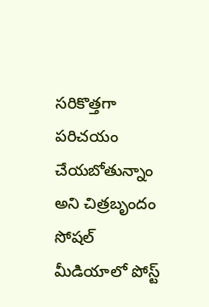సరికొత్తగా పరిచయం చేయబోతున్నాం అని చిత్రబృందం సోషల్ మీడియాలో పోస్ట్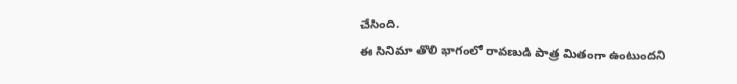చేసింది.
ఈ సినిమా తొలి భాగంలో రావణుడి పాత్ర మితంగా ఉంటుందని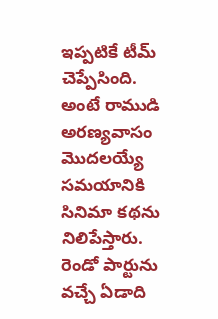ఇప్పటికే టీమ్ చెప్పేసింది. అంటే రాముడి అరణ్యవాసం మొదలయ్యే సమయానికి సినిమా కథను నిలిపేస్తారు. రెండో పార్టును వచ్చే ఏడాది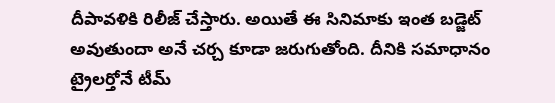దీపావళికి రిలీజ్ చేస్తారు. అయితే ఈ సినిమాకు ఇంత బడ్జెట్ అవుతుందా అనే చర్చ కూడా జరుగుతోంది. దీనికి సమాధానం ట్రైలర్తోనే టీమ్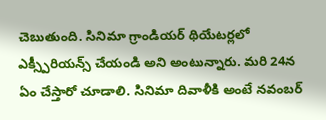చెబుతుంది. సినిమా గ్రాండియర్ థియేటర్లలో ఎక్స్పీరియన్స్ చేయండి అని అంటున్నారు. మరి 24న ఏం చేస్తారో చూడాలి. సినిమా దివాళీకి అంటే నవంబర్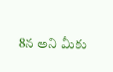8న అని మీకు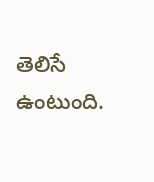తెలిసే ఉంటుంది.